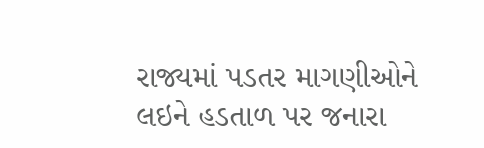રાજ્યમાં પડતર માગણીઓને લઇને હડતાળ પર જનારા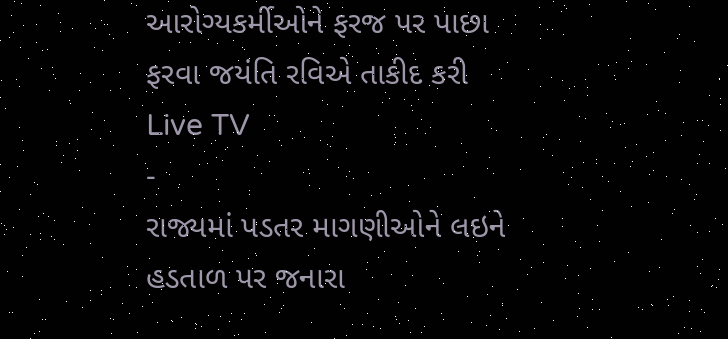આરોગ્યકર્મીઓને ફરજ પર પાછા ફરવા જયંતિ રવિએ તાકીદ કરી
Live TV
-
રાજ્યમાં પડતર માગણીઓને લઇને હડતાળ પર જનારા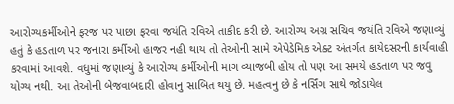આરોગ્યકર્મીઓને ફરજ પર પાછા ફરવા જયંતિ રવિએ તાકીદ કરી છે. આરોગ્ય અગ્ર સચિવ જયંતિ રવિએ જણાવ્યું હતું કે હડતાળ પર જનારા કર્મીઓ હાજર નહી થાય તો તેઓની સામે એપેડેમિક એક્ટ અંતર્ગત કાયેદસરની કાર્યવાહી કરવામાં આવશે. વધુમાં જણાવ્યું કે આરોગ્ય કર્મીઓની માગ વ્યાજબી હોય તો પણ આ સમયે હડતાળ પર જવુ યોગ્ય નથી. આ તેઓની બેજવાબદારી હોવાનુ સાબિત થયુ છે. મહત્વનુ છે કે નર્સિંગ સાથે જોડાયેલ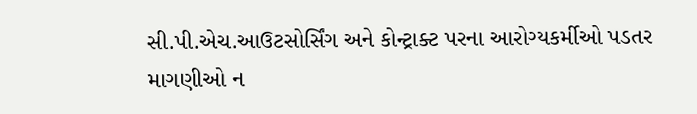સી.પી.એચ.આઉટસોર્સિંગ અને કોન્ટ્રાક્ટ પરના આરોગ્યકર્મીઓ પડતર માગણીઓ ન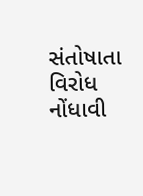સંતોષાતા વિરોધ નોંધાવી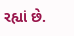રહ્યાં છે.